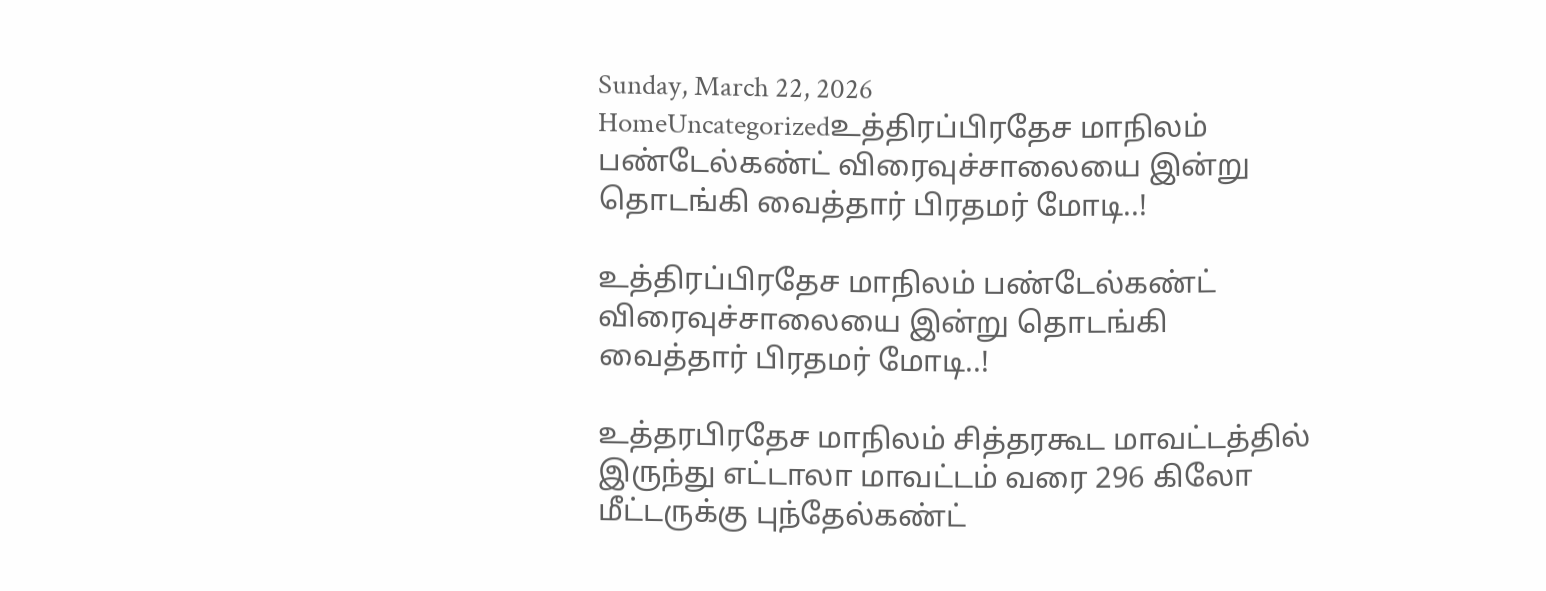Sunday, March 22, 2026
HomeUncategorizedஉத்திரப்பிரதேச மாநிலம் பண்டேல்கண்ட் விரைவுச்சாலையை இன்று தொடங்கி வைத்தார் பிரதமர் மோடி..!

உத்திரப்பிரதேச மாநிலம் பண்டேல்கண்ட் விரைவுச்சாலையை இன்று தொடங்கி வைத்தார் பிரதமர் மோடி..!

உத்தரபிரதேச மாநிலம் சித்தரகூட மாவட்டத்தில் இருந்து எட்டாலா மாவட்டம் வரை 296 கிலோ மீட்டருக்கு புந்தேல்கண்ட்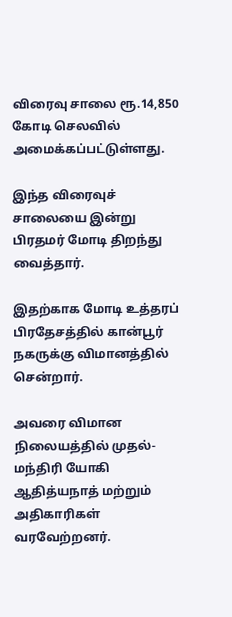விரைவு சாலை ரூ.14,850 கோடி செலவில் அமைக்கப்பட்டுள்ளது.

இந்த விரைவுச் சாலையை இன்று பிரதமர் மோடி திறந்து வைத்தார்.

இதற்காக மோடி உத்தரப் பிரதேசத்தில் கான்பூர் நகருக்கு விமானத்தில் சென்றார்.

அவரை விமான நிலையத்தில் முதல்-மந்திரி யோகி ஆதித்யநாத் மற்றும் அதிகாரிகள் வரவேற்றனர்.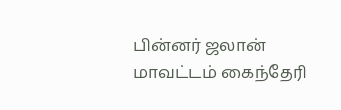பின்னர் ஜலான் மாவட்டம் கைந்தேரி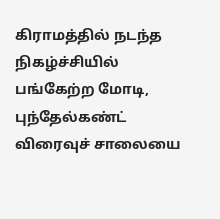கிராமத்தில் நடந்த நிகழ்ச்சியில் பங்கேற்ற மோடி, புந்தேல்கண்ட் விரைவுச் சாலையை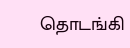தொடங்கி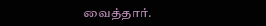வைத்தார்.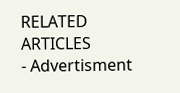RELATED ARTICLES
- Advertisment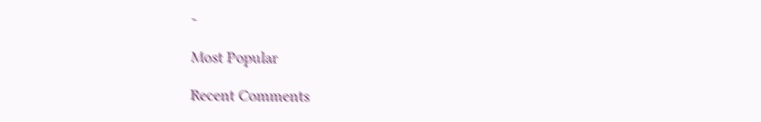-

Most Popular

Recent Comments